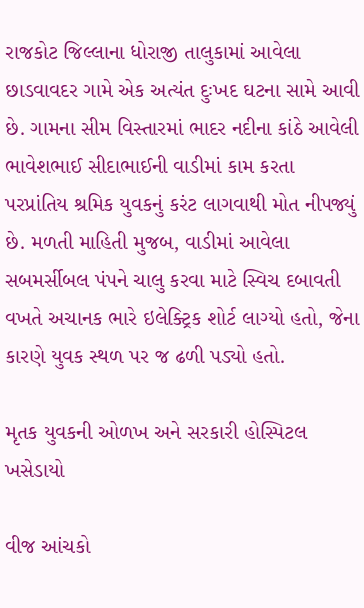રાજકોટ જિલ્લાના ધોરાજી તાલુકામાં આવેલા છાડવાવદર ગામે એક અત્યંત દુઃખદ ઘટના સામે આવી છે. ગામના સીમ વિસ્તારમાં ભાદર નદીના કાંઠે આવેલી ભાવેશભાઈ સીદાભાઈની વાડીમાં કામ કરતા પરપ્રાંતિય શ્રમિક યુવકનું કરંટ લાગવાથી મોત નીપજ્યું છે. મળતી માહિતી મુજબ, વાડીમાં આવેલા સબમર્સીબલ પંપને ચાલુ કરવા માટે સ્વિચ દબાવતી વખતે અચાનક ભારે ઇલેક્ટ્રિક શોર્ટ લાગ્યો હતો, જેના કારણે યુવક સ્થળ પર જ ઢળી પડ્યો હતો.

મૃતક યુવકની ઓળખ અને સરકારી હોસ્પિટલ ખસેડાયો

વીજ આંચકો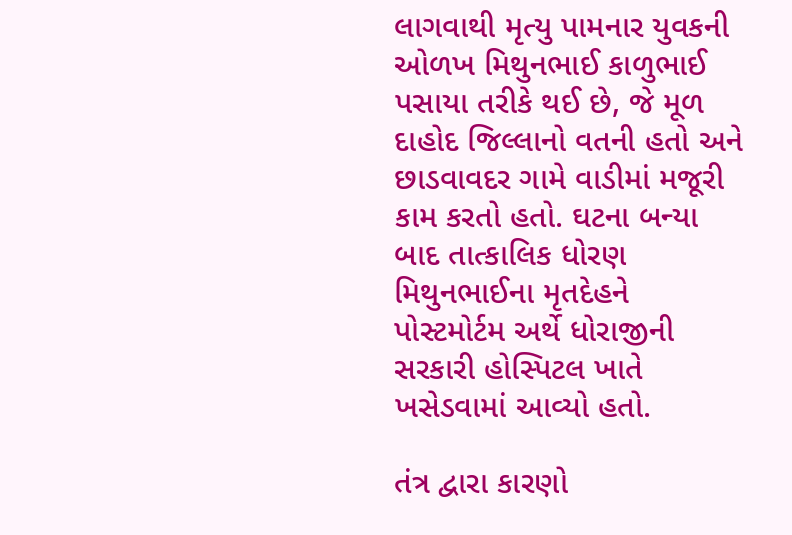લાગવાથી મૃત્યુ પામનાર યુવકની ઓળખ મિથુનભાઈ કાળુભાઈ પસાયા તરીકે થઈ છે, જે મૂળ દાહોદ જિલ્લાનો વતની હતો અને છાડવાવદર ગામે વાડીમાં મજૂરી કામ કરતો હતો. ઘટના બન્યા બાદ તાત્કાલિક ધોરણ મિથુનભાઈના મૃતદેહને પોસ્ટમોર્ટમ અર્થે ધોરાજીની સરકારી હોસ્પિટલ ખાતે ખસેડવામાં આવ્યો હતો.

તંત્ર દ્વારા કારણો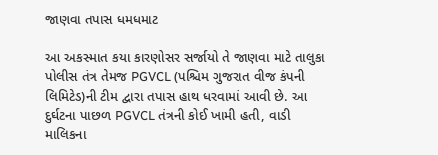જાણવા તપાસ ધમધમાટ

આ અકસ્માત કયા કારણોસર સર્જાયો તે જાણવા માટે તાલુકા પોલીસ તંત્ર તેમજ PGVCL (પશ્ચિમ ગુજરાત વીજ કંપની લિમિટેડ)ની ટીમ દ્વારા તપાસ હાથ ધરવામાં આવી છે. આ દુર્ઘટના પાછળ PGVCL તંત્રની કોઈ ખામી હતી, વાડી માલિકના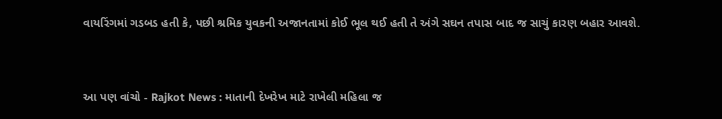વાયરિંગમાં ગડબડ હતી કે, પછી શ્રમિક યુવકની અજાનતામાં કોઈ ભૂલ થઈ હતી તે અંગે સઘન તપાસ બાદ જ સાચું કારણ બહાર આવશે.


આ પણ વાંચો - Rajkot News : માતાની દેખરેખ માટે રાખેલી મહિલા જ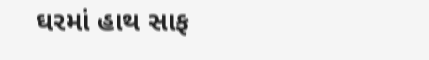ઘરમાં હાથ સાફ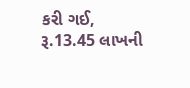કરી ગઈ, રૂ.13.45 લાખની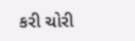કરી ચોરી